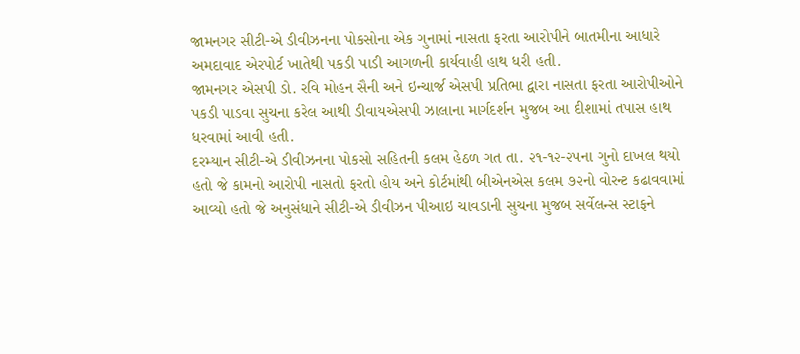જામનગર સીટી-એ ડીવીઝનના પોકસોના એક ગુનામાં નાસતા ફરતા આરોપીને બાતમીના આધારે અમદાવાદ એરપોર્ટ ખાતેથી પકડી પાડી આગળની કાર્યવાહી હાથ ધરી હતી.
જામનગર એસપી ડો. રવિ મોહન સૈની અને ઇન્ચાર્જ એસપી પ્રતિભા દ્વારા નાસતા ફરતા આરોપીઓને પકડી પાડવા સુચના કરેલ આથી ડીવાયએસપી ઝાલાના માર્ગદર્શન મુજબ આ દીશામાં તપાસ હાથ ધરવામાં આવી હતી.
દરમ્યાન સીટી-એ ડીવીઝનના પોકસો સહિતની કલમ હેઠળ ગત તા. ૨૧-૧૨-૨૫ના ગુનો દાખલ થયો હતો જે કામનો આરોપી નાસતો ફરતો હોય અને કોર્ટમાંથી બીએનએસ કલમ ૭૨નો વોરન્ટ કઢાવવામાં આવ્યો હતો જે અનુસંધાને સીટી-એ ડીવીઝન પીઆઇ ચાવડાની સુચના મુજબ સર્વેલન્સ સ્ટાફને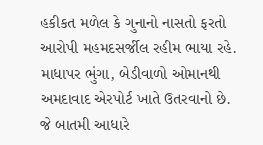હકીકત મળેલ કે ગુનાનો નાસતો ફરતો આરોપી મહમદસર્જીલ રહીમ ભાયા રહે. માધાપર ભુંગા, બેડીવાળો ઓમાનથી અમદાવાદ એરપોર્ટ ખાતે ઉતરવાનો છે.
જે બાતમી આધારે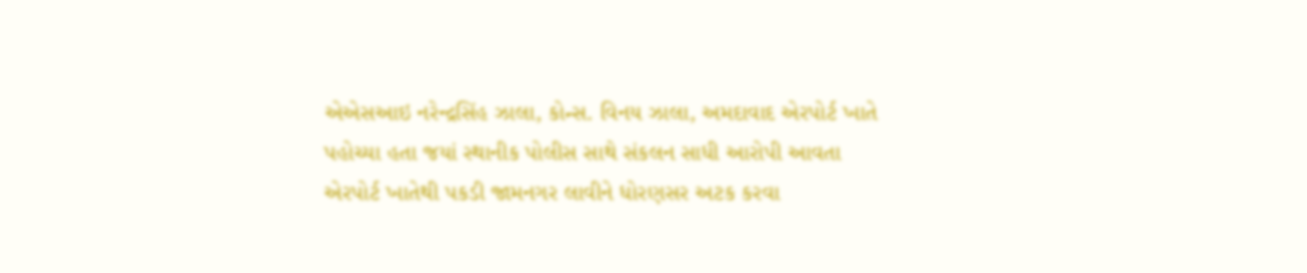એએસઆઇ નરેન્દ્રસિંહ ઝાલા, કોન્સ. વિનય ઝાલા, અમદાવાદ એરપોર્ટ ખાતે પહોચ્યા હતા જયાં સ્થાનીક પોલીસ સાથે સંકલન સાધી આરોપી આવતા એરપોર્ટ ખાતેથી પકડી જામનગર લાવીને ધોરણસર અટક કરવા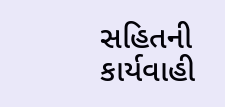સહિતની કાર્યવાહી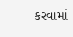કરવામાં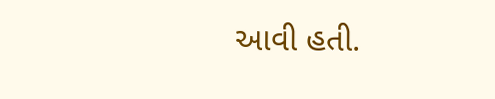આવી હતી.